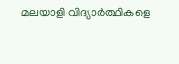മലയാളി വിദ്യാർത്ഥികളെ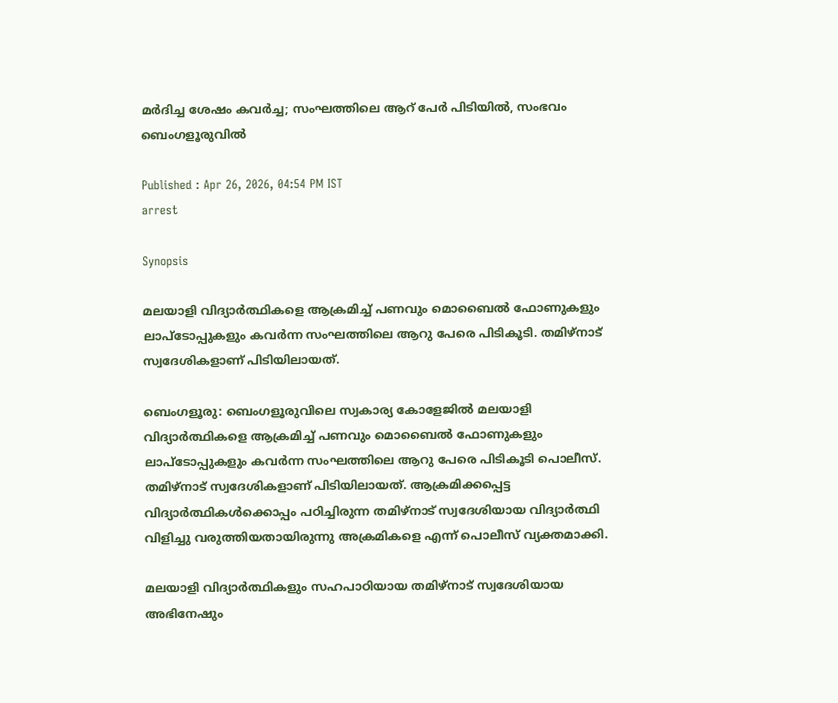മർദിച്ച ശേഷം കവർച്ച; സംഘത്തിലെ ആറ് പേർ പിടിയിൽ, സംഭവം ബെംഗളൂരുവിൽ

Published : Apr 26, 2026, 04:54 PM IST
arrest

Synopsis

മലയാളി വിദ്യാർത്ഥികളെ ആക്രമിച്ച് പണവും മൊബൈൽ ഫോണുകളും ലാപ്ടോപ്പുകളും കവർന്ന സംഘത്തിലെ ആറു പേരെ പിടികൂടി. തമിഴ്നാട് സ്വദേശികളാണ് പിടിയിലായത്.

ബെംഗളൂരു: ബെംഗളൂരുവിലെ സ്വകാര്യ കോളേജിൽ മലയാളി വിദ്യാർത്ഥികളെ ആക്രമിച്ച് പണവും മൊബൈൽ ഫോണുകളും ലാപ്ടോപ്പുകളും കവർന്ന സംഘത്തിലെ ആറു പേരെ പിടികൂടി പൊലീസ്. തമിഴ്നാട് സ്വദേശികളാണ് പിടിയിലായത്. ആക്രമിക്കപ്പെട്ട വിദ്യാർത്ഥികൾക്കൊപ്പം പഠിച്ചിരുന്ന തമിഴ്നാട് സ്വദേശിയായ വിദ്യാർത്ഥി വിളിച്ചു വരുത്തിയതായിരുന്നു അക്രമികളെ എന്ന് പൊലീസ് വ്യക്തമാക്കി.

മലയാളി വിദ്യാർത്ഥികളും സഹപാഠിയായ തമിഴ്നാട് സ്വദേശിയായ അഭിനേഷും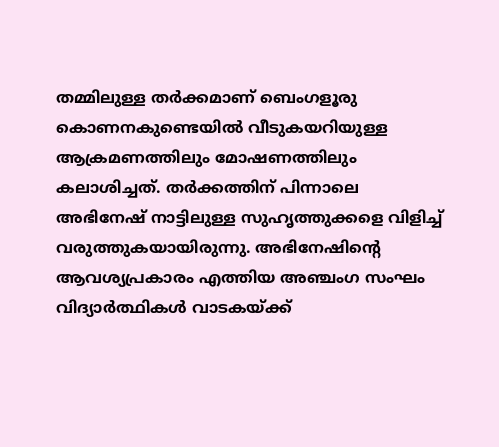തമ്മിലുള്ള ത‍ർക്കമാണ് ബെംഗളൂരു കൊണനകുണ്ടെയിൽ വീടുകയറിയുള്ള ആക്രമണത്തിലും മോഷണത്തിലും കലാശിച്ചത്. തർക്കത്തിന് പിന്നാലെ അഭിനേഷ് നാട്ടിലുള്ള സുഹൃത്തുക്കളെ വിളിച്ച് വരുത്തുകയായിരുന്നു. അഭിനേഷിന്റെ ആവശ്യപ്രകാരം എത്തിയ അഞ്ചംഗ സംഘം വിദ്യാർത്ഥികൾ വാടകയ്ക്ക്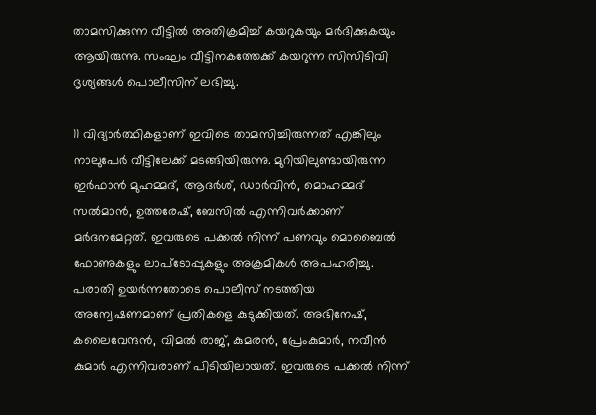താമസിക്കുന്ന വീട്ടിൽ അതിക്രമിച്ച് കയറുകയും മർദിക്കുകയും ആയിരുന്നു. സംഘം വീട്ടിനകത്തേക്ക് കയറുന്ന സിസിടിവി ദൃശ്യങ്ങൾ പൊലീസിന് ലഭിച്ചു.

11 വിദ്യാർത്ഥികളാണ് ഇവിടെ താമസിച്ചിരുന്നത് എങ്കിലും നാലുപേർ വീട്ടിലേക്ക് മടങ്ങിയിരുന്നു. മുറിയിലുണ്ടായിരുന്ന ഇർഫാൻ മുഹമ്മദ്, ആദർശ്, ഡാ‍‍‍ർവിൻ, മൊഹമ്മദ് സൽമാൻ, ഉത്തരേഷ്, ബേസിൽ എന്നിവർക്കാണ് മ‍ർദനമേറ്റത്. ഇവരുടെ പക്കൽ നിന്ന് പണവും മൊബൈൽ ഫോണുകളും ലാപ്ടോപ്പുകളും അക്രമികൾ അപഹരിച്ചു. പരാതി ഉയർന്നതോടെ പൊലീസ് നടത്തിയ അന്വേഷണമാണ് പ്രതികളെ കുടുക്കിയത്. അഭിനേഷ്, കലൈവേന്ദൻ, വിമൽ രാജ്, കുമരൻ, പ്രേംകുമാർ, നവീൻ കുമാർ‍ എന്നിവരാണ് പിടിയിലായത്. ഇവരുടെ പക്കൽ നിന്ന്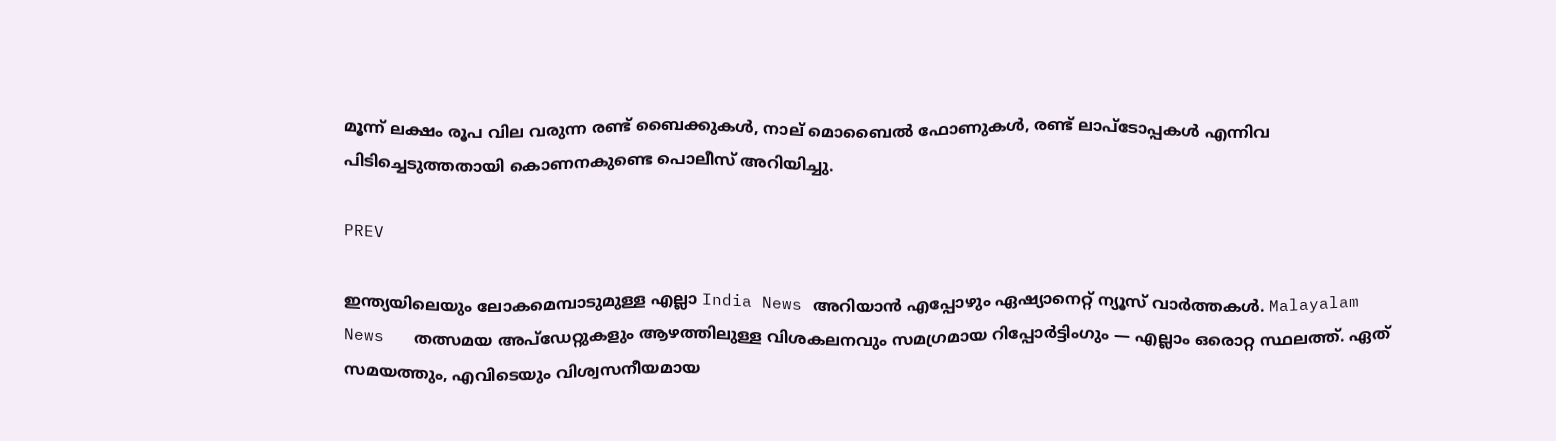മൂന്ന് ലക്ഷം രൂപ വില വരുന്ന രണ്ട് ബൈക്കുകൾ, നാല് മൊബൈൽ ഫോണുകൾ, രണ്ട് ലാപ്ടോപ്പകൾ എന്നിവ പിടിച്ചെടുത്തതായി കൊണനകുണ്ടെ പൊലീസ് അറിയിച്ചു.

PREV

ഇന്ത്യയിലെയും ലോകമെമ്പാടുമുള്ള എല്ലാ India News അറിയാൻ എപ്പോഴും ഏഷ്യാനെറ്റ് ന്യൂസ് വാർത്തകൾ. Malayalam News   തത്സമയ അപ്‌ഡേറ്റുകളും ആഴത്തിലുള്ള വിശകലനവും സമഗ്രമായ റിപ്പോർട്ടിംഗും — എല്ലാം ഒരൊറ്റ സ്ഥലത്ത്. ഏത് സമയത്തും, എവിടെയും വിശ്വസനീയമായ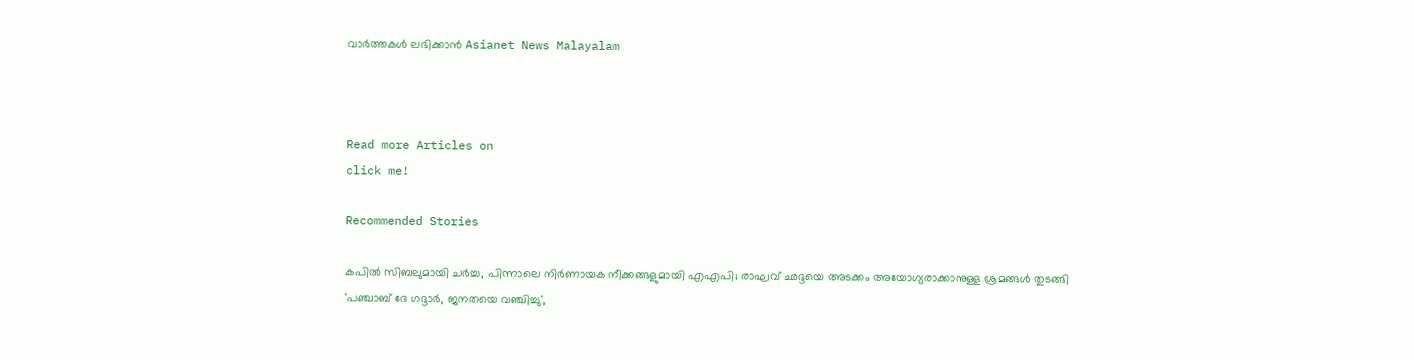വാർത്തകൾ ലഭിക്കാൻ Asianet News Malayalam



Read more Articles on
click me!

Recommended Stories

കപിൽ സിബലുമായി ചർച്ച, പിന്നാലെ നിർണായക നീക്കങ്ങളുമായി എഎപി; രാഘവ് ഛദ്ദയെ അടക്കം അയോഗ്യരാക്കാനുള്ള ശ്രമങ്ങൾ തുടങ്ങി
'പഞ്ചാബ് ദേ ഗദ്ദാർ, ജനതയെ വഞ്ചിച്ചു',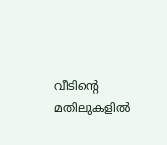വീടിന്റെ മതിലുകളിൽ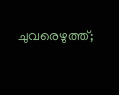ചുവരെഴുത്ത്;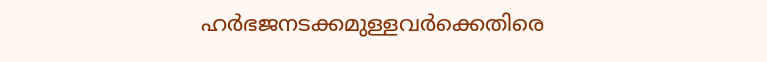ഹർഭജനടക്കമുള്ളവര്‍ക്കെതിരെ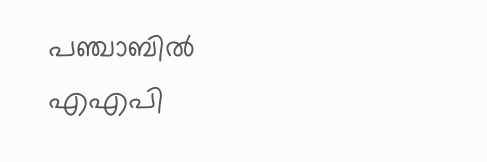പഞ്ചാബിൽ എഎപി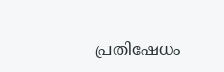പ്രതിഷേധം